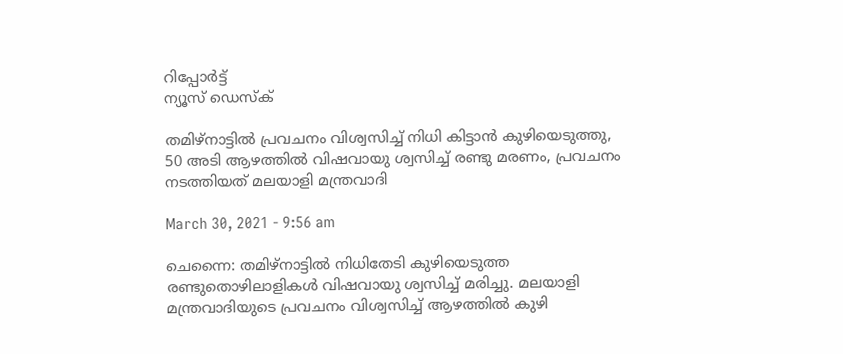റിപ്പോര്‍ട്ട്
ന്യൂസ് ഡെസ്ക്

തമിഴ്നാട്ടിൽ പ്രവചനം വിശ്വസിച്ച് നിധി കിട്ടാൻ കുഴിയെടുത്തു, 50 അടി ആഴത്തില്‍ വിഷവായു ശ്വസിച്ച് രണ്ടു മരണം, പ്രവചനം നടത്തിയത് മലയാളി മന്ത്രവാദി

March 30, 2021 - 9:56 am

ചെന്നൈ: തമിഴ്‌നാട്ടില്‍ നിധിതേടി കുഴിയെടുത്ത രണ്ടുതൊഴിലാളികള്‍ വിഷവായു ശ്വസിച്ച് മരിച്ചു. മലയാളി മന്ത്രവാദിയുടെ പ്രവചനം വിശ്വസിച്ച് ആഴത്തില്‍ കുഴി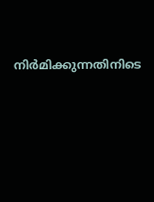നിര്‍മിക്കുന്നതിനിടെ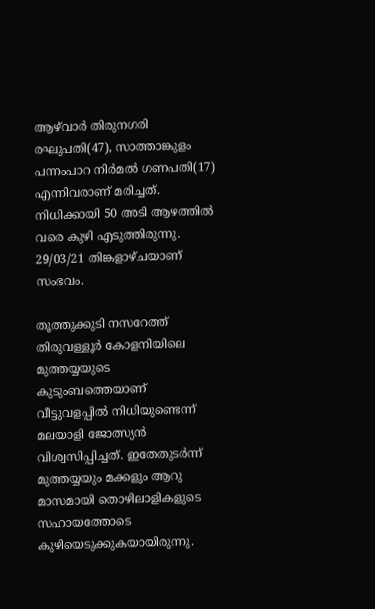ആഴ്‌വാര്‍ തിരുനഗരി രഘുപതി(47), സാത്താങ്കുളം പന്നംപാറ നിര്‍മല്‍ ഗണപതി(17) എന്നിവരാണ് മരിച്ചത്. നിധിക്കായി 50 അടി ആഴത്തില്‍ വരെ കുഴി എടുത്തിരുന്നു. 29/03/21 തിങ്കളാഴ്ചയാണ് സംഭവം.

തൂത്തുക്കുടി നസറേത്ത് തിരുവള്ളൂര്‍ കോളനിയിലെ മുത്തയ്യയുടെ കുടുംബത്തെയാണ് വീട്ടുവളപ്പില്‍ നിധിയുണ്ടെന്ന് മലയാളി ജോത്സ്യന്‍ വിശ്വസിപ്പിച്ചത്. ഇതേതുടര്‍ന്ന് മുത്തയ്യയും മക്കളും ആറു മാസമായി തൊഴിലാളികളുടെ സഹായത്തോടെ കുഴിയെടുക്കുകയായിരുന്നു.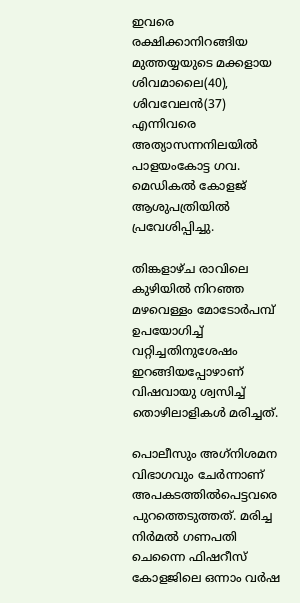ഇവരെ രക്ഷിക്കാനിറങ്ങിയ മുത്തയ്യയുടെ മക്കളായ ശിവമാലൈ(40), ശിവവേലന്‍(37) എന്നിവരെ അത്യാസന്നനിലയില്‍ പാളയംകോട്ട ഗവ. മെഡികല്‍ കോളജ് ആശുപത്രിയില്‍ പ്രവേശിപ്പിച്ചു.

തിങ്കളാഴ്ച രാവിലെ കുഴിയില്‍ നിറഞ്ഞ മഴവെള്ളം മോടോര്‍പമ്പ് ഉപയോഗിച്ച് വറ്റിച്ചതിനുശേഷം ഇറങ്ങിയപ്പോഴാണ് വിഷവായു ശ്വസിച്ച് തൊഴിലാളികള്‍ മരിച്ചത്.

പൊലീസും അഗ്‌നിശമന വിഭാഗവും ചേര്‍ന്നാണ് അപകടത്തില്‍പെട്ടവരെ പുറത്തെടുത്തത്. മരിച്ച നിര്‍മല്‍ ഗണപതി ചെന്നൈ ഫിഷറീസ് കോളജിലെ ഒന്നാം വര്‍ഷ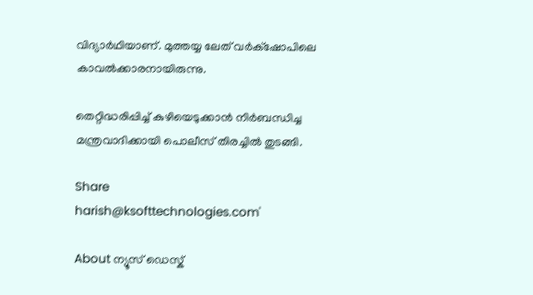വിദ്യാര്‍ഥിയാണ്. മുത്തയ്യ ലേത് വര്‍ക്‌ഷോപിലെ കാവല്‍ക്കാരനായിരുന്നു.

തെറ്റിദ്ധരിപ്പിച്ച് കുഴിയെടുക്കാന്‍ നിര്‍ബന്ധിച്ച മന്ത്രവാദിക്കായി പൊലീസ് തിരച്ചില്‍ തുടങ്ങി.

Share
harish@ksofttechnologies.com'

About ന്യൂസ് ഡെസ്ക്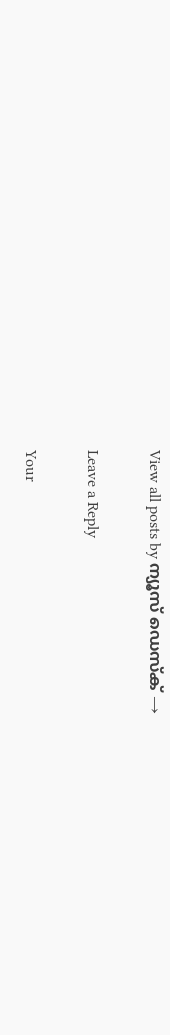View all posts by ന്യൂസ് ഡെസ്ക് →

Leave a Reply

Your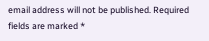email address will not be published. Required fields are marked *